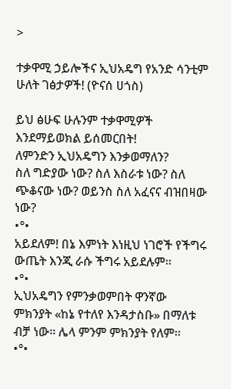>

ተቃዋሚ ኃይሎችና ኢህአዴግ የአንድ ሳንቲም ሁለት ገፅታዎች! (ዮናሰ ሀጎስ)

ይህ ፅሁፍ ሁሉንም ተቃዋሚዎች እንደማይወክል ይሰመርበት!
ለምንድን ኢህአዴግን እንቃወማለን?
ስለ ግድያው ነው? ስለ እስራቱ ነው? ስለ ጭቆናው ነው? ወይንስ ስለ አፈናና ብዝበዛው ነው?
•°•
አይደለም! በኔ እምነት እነዚህ ነገሮች የችግሩ ውጤት እንጂ ራሱ ችግሩ አይደሉም።
•°•
ኢህአዴግን የምንቃወምበት ዋንኛው ምክንያት «ከኔ የተለየ እንዳታስቡ» በማለቱ ብቻ ነው። ሌላ ምንም ምክንያት የለም።
•°•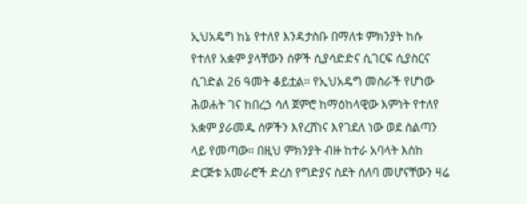ኢህአዴግ ከኔ የተለየ እንዳታስቡ በማለቱ ምክንያት ከሱ የተለየ አቋም ያላቸውን ሰዎች ሲያሳድድና ሲገርፍ ሲያስርና ሲገድል 26 ዓመት ቆይቷል። የኢህአዴግ መስራች የሆነው ሕወሐት ገና ከበረኃ ሳለ ጀምሮ ከማዕከላዊው እምነት የተለየ አቋም ያራመዱ ሰዎችን እየረሸነና እየገደለ ነው ወደ ስልጣን ላይ የመጣው። በዚህ ምክንያት ብዙ ከተራ አባላት እስከ ድርጅቱ አመራሮች ድረስ የግድያና ስደት ሰለባ መሆናቸውን ዛሬ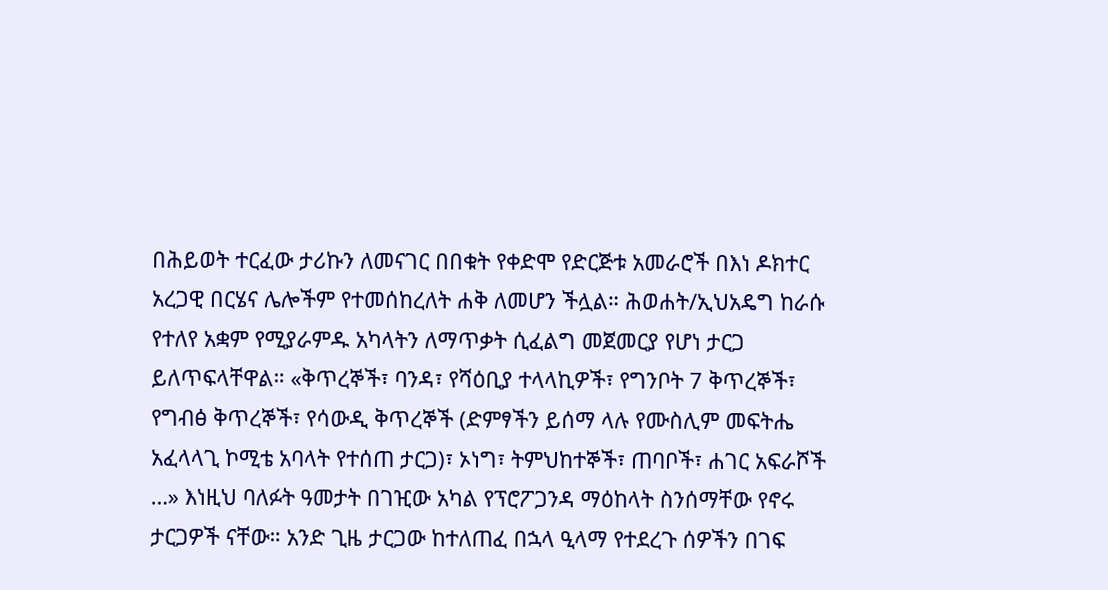በሕይወት ተርፈው ታሪኩን ለመናገር በበቁት የቀድሞ የድርጅቱ አመራሮች በእነ ዶክተር አረጋዊ በርሄና ሌሎችም የተመሰከረለት ሐቅ ለመሆን ችሏል። ሕወሐት/ኢህአዴግ ከራሱ የተለየ አቋም የሚያራምዱ አካላትን ለማጥቃት ሲፈልግ መጀመርያ የሆነ ታርጋ ይለጥፍላቸዋል። «ቅጥረኞች፣ ባንዳ፣ የሻዕቢያ ተላላኪዎች፣ የግንቦት 7 ቅጥረኞች፣ የግብፅ ቅጥረኞች፣ የሳውዲ ቅጥረኞች (ድምፃችን ይሰማ ላሉ የሙስሊም መፍትሔ አፈላላጊ ኮሚቴ አባላት የተሰጠ ታርጋ)፣ ኦነግ፣ ትምህከተኞች፣ ጠባቦች፣ ሐገር አፍራሾች …» እነዚህ ባለፉት ዓመታት በገዢው አካል የፕሮፖጋንዳ ማዕከላት ስንሰማቸው የኖሩ ታርጋዎች ናቸው። አንድ ጊዜ ታርጋው ከተለጠፈ በኋላ ዒላማ የተደረጉ ሰዎችን በገፍ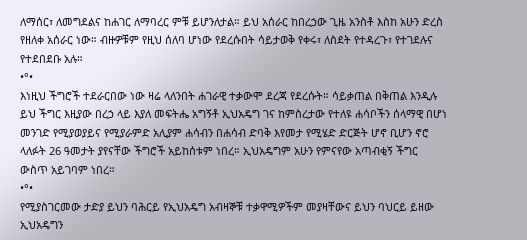ለማሰር፣ ለመግደልና ከሐገር ለማባረር ምቹ ይሆንለታል። ይህ አሰራር ከበረኃው ጊዜ አንስቶ እስከ አሁን ድረስ የዘለቀ አሰራር ነው። ብዙዎቹም የዚህ ሰለባ ሆነው የደረሱበት ሳይታወቅ የቀሩ፣ ለስደት የተዳረጉ፣ የተገደሉና የተደበደቡ አሉ።
•°•
እነዚህ ችግሮች ተደራርበው ነው ዛሬ ላለንበት ሐገራዊ ተቃውሞ ደረጃ የደረሱት። ሳይቃጠል በቅጠል እንዲሉ ይህ ችግር እዚያው በረኃ ላይ እያለ መፍትሔ አግኝቶ ኢህአዴግ ገና ከምስረታው የተለዩ ሐሳቦችን ሰላማዊ በሆነ መንገድ የሚያወያይና የሚያራምድ አሊያም ሐሳብን በሐሳብ ድባቅ እየመታ የሚሄድ ድርጅት ሆኖ ቢሆን ኖሮ ላለፉት 26 ዓመታት ያየናቸው ችግሮች አይከሰቱም ነበረ። ኢህአዴግም አሁን የምናየው አጣብቂኝ ችግር ውስጥ አይገባም ነበረ።
•°•
የሚያስገርመው ታድያ ይህን ባሕርይ የኢህአዴግ አብዛኞቹ ተቃዋሚዎችም መያዛቸውና ይህን ባህርይ ይዘው ኢህአዴግን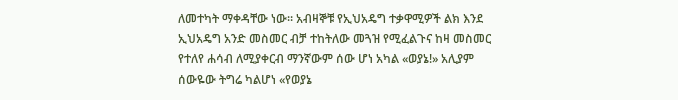ለመተካት ማቀዳቸው ነው። አብዛኞቹ የኢህአዴግ ተቃዋሚዎች ልክ እንደ ኢህአዴግ አንድ መስመር ብቻ ተከትለው መጓዝ የሚፈልጉና ከዛ መስመር የተለየ ሐሳብ ለሚያቀርብ ማንኛውም ሰው ሆነ አካል «ወያኔ!» አሊያም ሰውዬው ትግሬ ካልሆነ «የወያኔ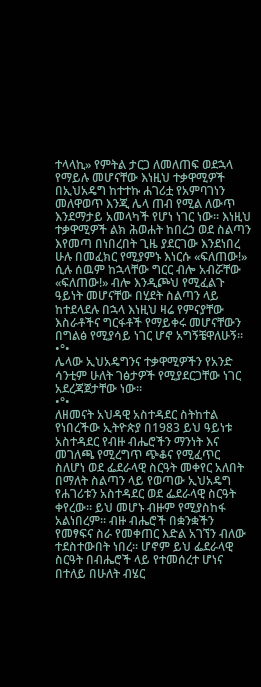ተላላኪ» የምትል ታርጋ ለመለጠፍ ወደኋላ የማይሉ መሆናቸው እነዚህ ተቃዋሚዎች በኢህአዴግ ከተተኩ ሐገሪቷ የአምባገነን መለዋወጥ እንጂ ሌላ ጠብ የሚል ለውጥ እንደማታይ አመላካች የሆነ ነገር ነው። እነዚህ ተቃዋሚዎች ልክ ሕወሐት ከበረኃ ወደ ስልጣን እየመጣ በነበረበት ጊዜ ያደርገው እንደነበረ ሁሉ በመፈክር የሚያምኑ እነርሱ «ፍለጠው!» ሲሉ ሰዉም ከኋላቸው ግርር ብሎ አብሯቸው «ፍለጠው!» ብሎ እንዲጮህ የሚፈልጉ ዓይነት መሆናቸው በሂደት ስልጣን ላይ ከተደላደሉ በኋላ እነዚህ ዛሬ የምናያቸው እስራቶችና ግርፋቶች የማይቀሩ መሆናቸውን በግልፅ የሚያሳይ ነገር ሆኖ አግኝቼዋለሁኝ።
•°•
ሌላው ኢህአዴግንና ተቃዋሚዎችን የአንድ ሳንቲም ሁለት ገፅታዎች የሚያደርጋቸው ነገር አደረጃጀታቸው ነው።
•°•
ለዘመናት አህዳዊ አስተዳደር ስትከተል የነበረችው ኢትዮጵያ በ1983 ይህ ዓይነቱ አስተዳደር የብዙ ብሔሮችን ማንነት እና መገለጫ የሚረግጥ ጭቆና የሚፈጥር ስለሆነ ወደ ፌደራላዊ ስርዓት መቀየር አለበት በማለት ስልጣን ላይ የወጣው ኢህአዴግ የሐገሪቱን አስተዳደር ወደ ፌደራላዊ ስርዓት ቀየረው። ይህ መሆኑ ብዙም የሚያስከፋ አልነበረም። ብዙ ብሔሮች በቋንቋችን የመፃፍና ስራ የመቀጠር እድል አገኘን ብለው ተደስተውበት ነበረ። ሆኖም ይህ ፌደራላዊ ስርዓት በብሔሮች ላይ የተመሰረተ ሆነና በተለይ በሁለት ብሄር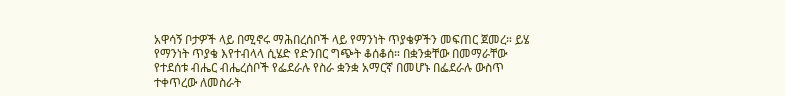አዋሳኝ ቦታዎች ላይ በሚኖሩ ማሕበረሰቦች ላይ የማንነት ጥያቄዎችን መፍጠር ጀመረ። ይሄ የማንነት ጥያቄ እየተብላላ ሲሄድ የድንበር ግጭት ቆሰቆሰ። በቋንቋቸው በመማራቸው የተደሰቱ ብሔር ብሔረሰቦች የፌደራሉ የስራ ቋንቋ አማርኛ በመሆኑ በፌደራሉ ውስጥ ተቀጥረው ለመስራት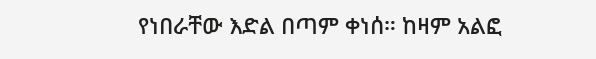የነበራቸው እድል በጣም ቀነሰ። ከዛም አልፎ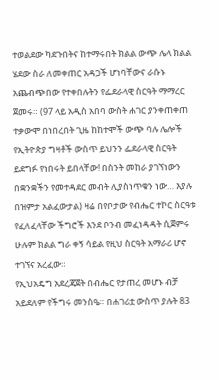ተወልደው ካደጉበትና ከተማሩበት ክልል ውጭ ሌላ ክልል ሄደው ስራ ለመቀጠር አዳጋች ሆነባቸውና ራሱኑ አጨብጭበው የተቀበሉትን የፌደራላዊ ስርዓት ማማረር ጀመሩ። (97 ላይ አዲስ አበባ ውስት ሐገር ያንቀጠቀጠ ተቃውሞ በነበረበት ጊዜ ከከተሞች ውጭ ባሉ ሌሎች የኢትዮጵያ ግዛቶች ውስጥ ይህንን ፌደራላዊ ስርዓት ይደግፉ የነበሩት ይበላቸው! በስንት መከራ ያገኘነውን በቋንቋችን የመተዳደር መብት ሊያስነጥቁን ነው… እያሉ በዝምታ አልፈውታል) ዛሬ በየቦታው የብሔር ተኮር ስርዓቱ የፈለፈላቸው ችግሮች እንደ ቦንብ መፈነዳዳት ሲጀምሩ ሁሉም ክልል ግራ ቀኝ ሳይል የዚህ ስርዓት አማራሪ ሆኖ ተገኘና አረፈው።
የኢህአዴግ አደረጃጀት በብሔር የታጠረ መሆኑ ብቻ አይደለም የችግሩ መንስዔ። በሐገሪቷ ውስጥ ያሉት 83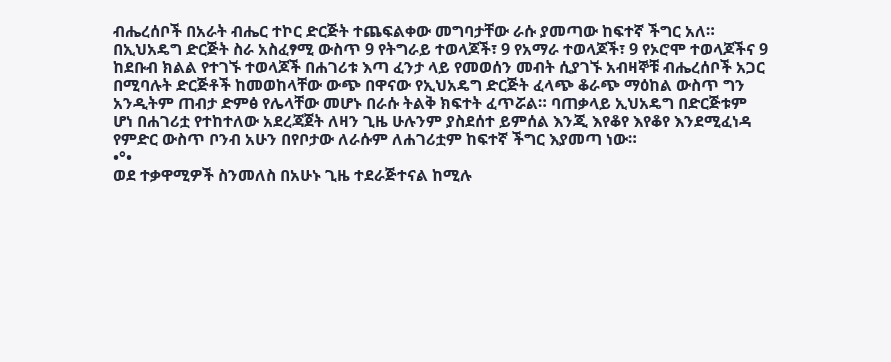ብሔረሰቦች በአራት ብሔር ተኮር ድርጅት ተጨፍልቀው መግባታቸው ራሱ ያመጣው ከፍተኛ ችግር አለ። በኢህአዴግ ድርጅት ስራ አስፈፃሚ ውስጥ 9 የትግራይ ተወላጆች፣ 9 የአማራ ተወላጆች፣ 9 የኦሮሞ ተወላጆችና 9 ከደቡብ ክልል የተገኙ ተወላጆች በሐገሪቱ እጣ ፈንታ ላይ የመወሰን መብት ሲያገኙ አብዛኞቹ ብሔረሰቦች አጋር በሚባሉት ድርጅቶች ከመወከላቸው ውጭ በዋናው የኢህአዴግ ድርጅት ፈላጭ ቆራጭ ማዕከል ውስጥ ግን አንዲትም ጠብታ ድምፅ የሌላቸው መሆኑ በራሱ ትልቅ ክፍተት ፈጥሯል። ባጠቃላይ ኢህአዴግ በድርጅቱም ሆነ በሐገሪቷ የተከተለው አደረጃጀት ለዛን ጊዜ ሁሉንም ያስደሰተ ይምሰል እንጂ እየቆየ እየቆየ እንደሚፈነዳ የምድር ውስጥ ቦንብ አሁን በየቦታው ለራሱም ለሐገሪቷም ከፍተኛ ችግር እያመጣ ነው።
•°•
ወደ ተቃዋሚዎች ስንመለስ በአሁኑ ጊዜ ተደራጅተናል ከሚሉ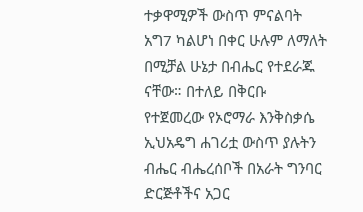ተቃዋሚዎች ውስጥ ምናልባት አግ7 ካልሆነ በቀር ሁሉም ለማለት በሚቻል ሁኔታ በብሔር የተደራጁ ናቸው። በተለይ በቅርቡ የተጀመረው የኦሮማራ እንቅስቃሴ ኢህአዴግ ሐገሪቷ ውስጥ ያሉትን ብሔር ብሔረሰቦች በአራት ግንባር ድርጅቶችና አጋር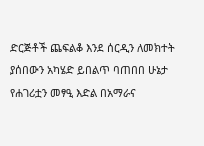ድርጅቶች ጨፍልቆ እንደ ሰርዲን ለመክተት ያሰበውን አካሄድ ይበልጥ ባጠበበ ሁኔታ የሐገሪቷን መፃዒ እድል በአማራና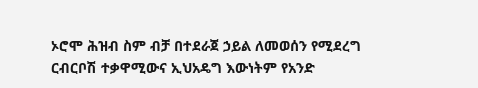ኦሮሞ ሕዝብ ስም ብቻ በተደራጀ ኃይል ለመወሰን የሚደረግ ርብርቦሽ ተቃዋሚውና ኢህአዴግ እውነትም የአንድ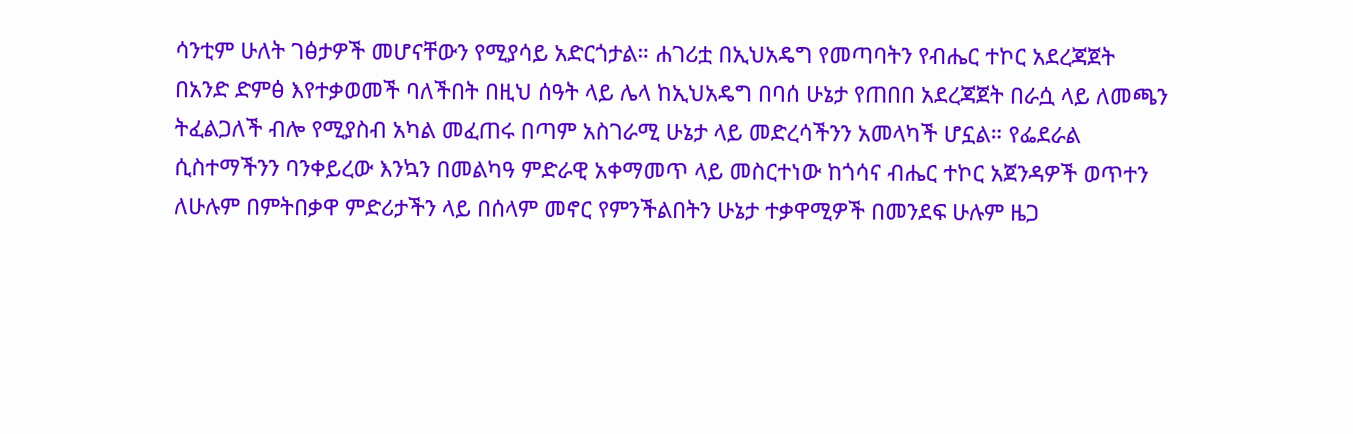ሳንቲም ሁለት ገፅታዎች መሆናቸውን የሚያሳይ አድርጎታል። ሐገሪቷ በኢህአዴግ የመጣባትን የብሔር ተኮር አደረጃጀት በአንድ ድምፅ እየተቃወመች ባለችበት በዚህ ሰዓት ላይ ሌላ ከኢህአዴግ በባሰ ሁኔታ የጠበበ አደረጃጀት በራሷ ላይ ለመጫን ትፈልጋለች ብሎ የሚያስብ አካል መፈጠሩ በጣም አስገራሚ ሁኔታ ላይ መድረሳችንን አመላካች ሆኗል። የፌደራል ሲስተማችንን ባንቀይረው እንኳን በመልካዓ ምድራዊ አቀማመጥ ላይ መስርተነው ከጎሳና ብሔር ተኮር አጀንዳዎች ወጥተን ለሁሉም በምትበቃዋ ምድሪታችን ላይ በሰላም መኖር የምንችልበትን ሁኔታ ተቃዋሚዎች በመንደፍ ሁሉም ዜጋ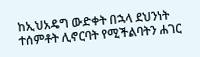ከኢህአዴግ ውድቀት በኋላ ደህንነት ተሰምቶት ሊኖርባት የሚችልባትን ሐገር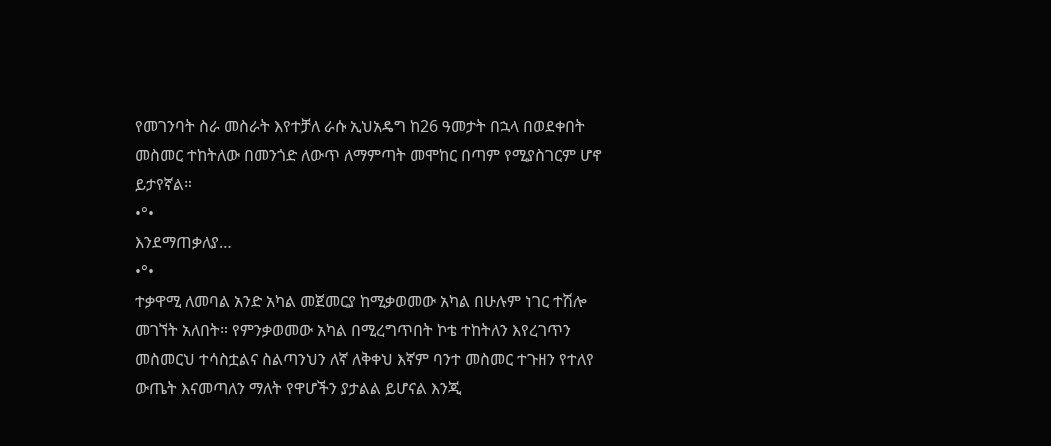የመገንባት ስራ መስራት እየተቻለ ራሱ ኢህአዴግ ከ26 ዓመታት በኋላ በወደቀበት መስመር ተከትለው በመንጎድ ለውጥ ለማምጣት መሞከር በጣም የሚያስገርም ሆኖ ይታየኛል።
•°•
እንደማጠቃለያ…
•°•
ተቃዋሚ ለመባል አንድ አካል መጀመርያ ከሚቃወመው አካል በሁሉም ነገር ተሽሎ መገኘት አለበት። የምንቃወመው አካል በሚረግጥበት ኮቴ ተከትለን እየረገጥን መስመርህ ተሳስቷልና ስልጣንህን ለኛ ለቅቀህ እኛም ባንተ መስመር ተጉዘን የተለየ ውጤት እናመጣለን ማለት የዋሆችን ያታልል ይሆናል እንጂ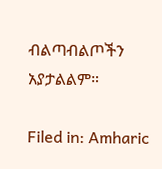ብልጣብልጦችን አያታልልም።

Filed in: Amharic